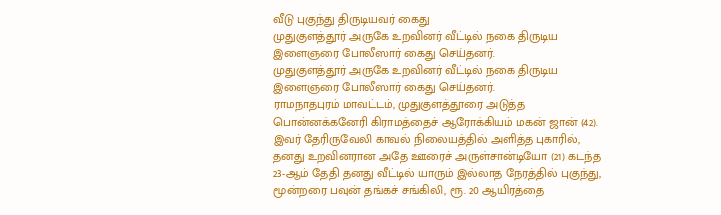வீடு புகுந்து திருடியவர் கைது
முதுகுளத்தூர் அருகே உறவினர் வீட்டில் நகை திருடிய இளைஞரை போலீஸார் கைது செய்தனர்.
முதுகுளத்தூர் அருகே உறவினர் வீட்டில் நகை திருடிய இளைஞரை போலீஸார் கைது செய்தனர்.
ராமநாதபுரம் மாவட்டம், முதுகுளத்தூரை அடுத்த பொன்னக்கனேரி கிராமத்தைச் ஆரோக்கியம் மகன் ஜான் (42). இவர் தேரிருவேலி காவல் நிலையத்தில் அளித்த புகாரில், தனது உறவினரான அதே ஊரைச் அருள்சான்டியோ (21) கடந்த 23-ஆம் தேதி தனது வீட்டில் யாரும் இல்லாத நேரத்தில் புகுந்து, மூன்றரை பவுன் தங்கச் சங்கிலி, ரூ. 20 ஆயிரத்தை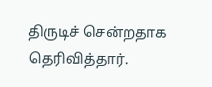திருடிச் சென்றதாக தெரிவித்தார்.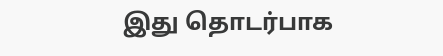இது தொடர்பாக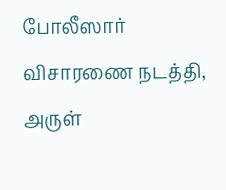போலீஸார் விசாரணை நடத்தி, அருள்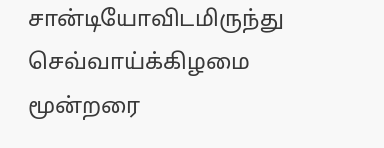சான்டியோவிடமிருந்து செவ்வாய்க்கிழமை மூன்றரை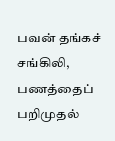பவன் தங்கச் சங்கிலி, பணத்தைப் பறிமுதல்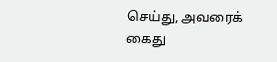செய்து, அவரைக் கைது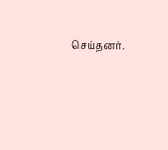செய்தனர்.